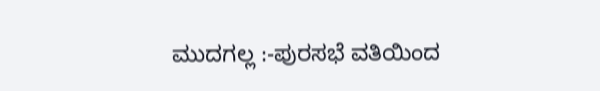ಮುದಗಲ್ಲ :-ಪುರಸಭೆ ವತಿಯಿಂದ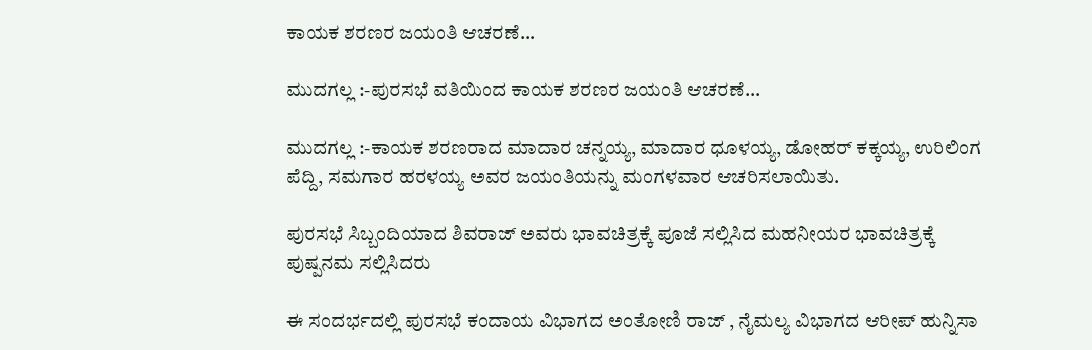ಕಾಯಕ ಶರಣರ ಜಯಂತಿ ಆಚರಣೆ…

ಮುದಗಲ್ಲ :-ಪುರಸಭೆ ವತಿಯಿಂದ ಕಾಯಕ ಶರಣರ ಜಯಂತಿ ಆಚರಣೆ…

ಮುದಗಲ್ಲ :-ಕಾಯಕ ಶರಣರಾದ ಮಾದಾರ ಚನ್ನಯ್ಯ, ಮಾದಾರ ಧೂಳಯ್ಯ, ಡೋಹರ್ ಕಕ್ಕಯ್ಯ, ಉರಿಲಿಂಗ ಪೆದ್ದಿ, ಸಮಗಾರ ಹರಳಯ್ಯ ಅವರ ಜಯಂತಿಯನ್ನು ಮಂಗಳವಾರ ಆಚರಿಸಲಾಯಿತು.

ಪುರಸಭೆ ಸಿಬ್ಬಂದಿಯಾದ ಶಿವರಾಜ್ ಅವರು ಭಾವಚಿತ್ರಕ್ಕೆ ಪೂಜೆ ಸಲ್ಲಿಸಿದ ಮಹನೀಯರ ಭಾವಚಿತ್ರಕ್ಕೆ ಪುಷ್ಪನಮ ಸಲ್ಲಿಸಿದರು

ಈ ಸಂದರ್ಭದಲ್ಲಿ ಪುರಸಭೆ ಕಂದಾಯ ವಿಭಾಗದ ಅಂತೋಣಿ ರಾಜ್ , ನೈಮಲ್ಯ ವಿಭಾಗದ ಆರೀಪ್ ಹುನ್ನಿಸಾ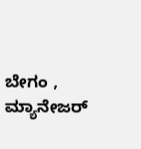ಬೇಗಂ , ಮ್ಯಾನೇಜರ್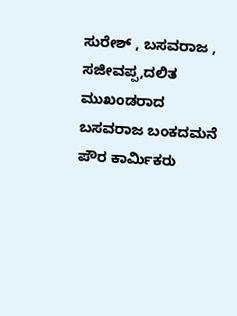ಸುರೇಶ್ , ಬಸವರಾಜ , ಸಜೀವಪ್ಪ,ದಲಿತ ಮುಖಂಡರಾದ  ಬಸವರಾಜ ಬಂಕದಮನೆ  ಪೌರ ಕಾರ್ಮಿಕರು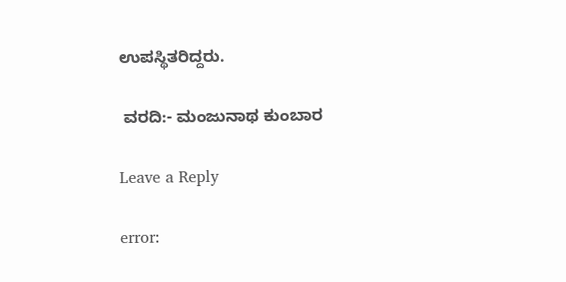ಉಪಸ್ಥಿತರಿದ್ದರು.

 ವರದಿ:- ಮಂಜುನಾಥ ಕುಂಬಾರ

Leave a Reply

error: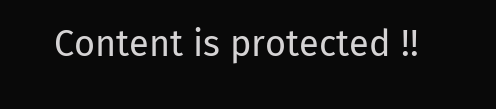Content is protected !!